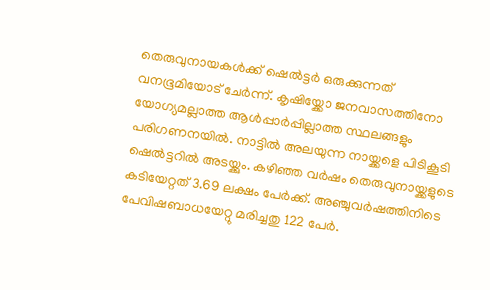തെരുവുനായകൾക്ക് ഷെൽട്ടർ ഒരുക്കുന്നത് വനഭൂമിയോട് ചേർന്ന്. കൃഷിയ്ക്കോ ജനവാസത്തിനോ യോഗ്യമല്ലാത്ത ആൾപ്പാർപ്പില്ലാത്ത സ്ഥലങ്ങളും പരിഗണനയിൽ. നാട്ടിൽ അലയുന്ന നായ്ക്കളെ പിടികൂടി ഷെൽട്ടറിൽ അടയ്ക്കും. കഴിഞ്ഞ വർഷം തെരുവുനായ്ക്കളുടെ കടിയേറ്റത് 3.69 ലക്ഷം പേർക്ക്. അഞ്ചുവർഷത്തിനിടെ പേവിഷബാധയേറ്റു മരിച്ചതു 122 പേർ.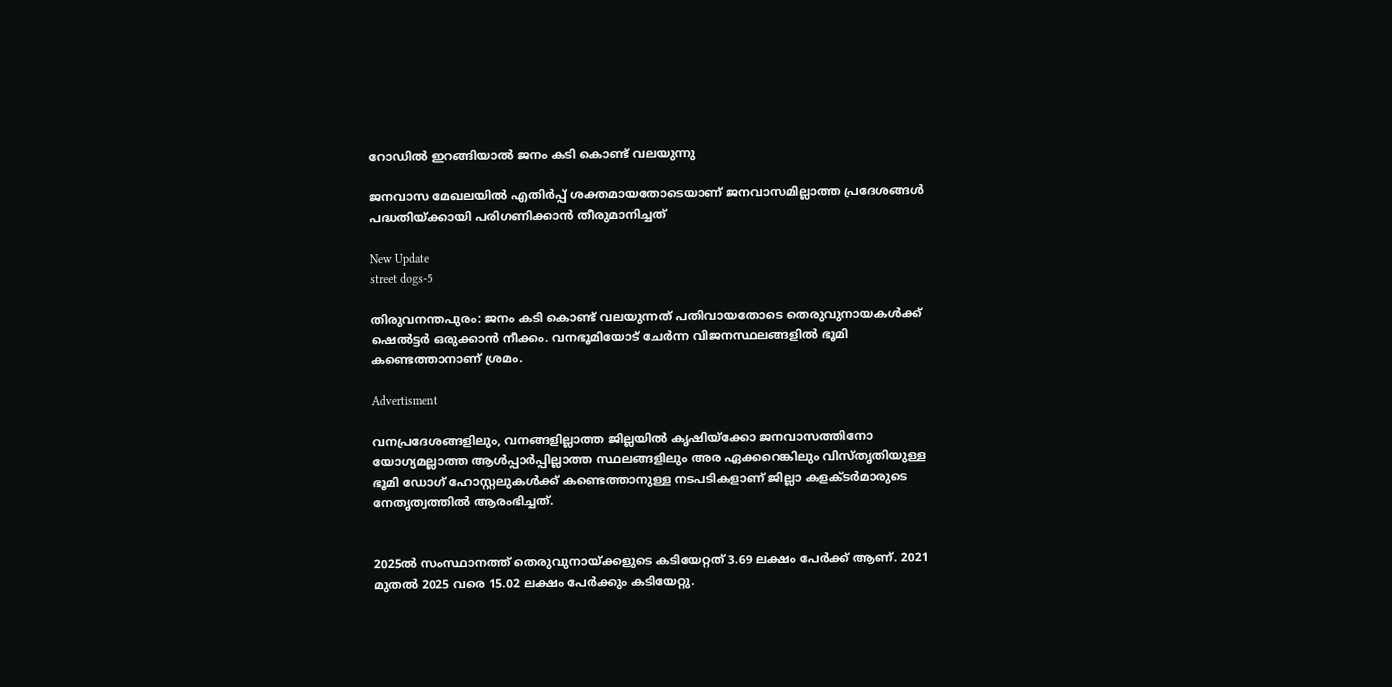റോഡിൽ ഇറങ്ങിയാൽ ജനം കടി കൊണ്ട് വലയുന്നു

ജനവാസ മേഖലയിൽ എതിർപ്പ് ശക്തമായതോടെയാണ് ജനവാസമില്ലാത്ത പ്രദേശങ്ങൾ പദ്ധതിയ്ക്കായി പരിഗണിക്കാൻ തീരുമാനിച്ചത്

New Update
street dogs-5

തിരുവനന്തപുരം: ജനം കടി കൊണ്ട് വലയുന്നത് പതിവായതോടെ തെരുവുനായകൾക്ക് ഷെൽട്ടർ ഒരുക്കാൻ നീക്കം. വനഭൂമിയോട് ചേർന്ന വിജനസ്ഥലങ്ങളിൽ ഭൂമി കണ്ടെത്താനാണ് ശ്രമം.

Advertisment

വനപ്രദേശങ്ങളിലും, വനങ്ങളില്ലാത്ത ജില്ലയിൽ കൃഷിയ്ക്കോ ജനവാസത്തിനോ യോഗ്യമല്ലാത്ത ആൾപ്പാർപ്പില്ലാത്ത സ്ഥലങ്ങളിലും അര ഏക്കറെങ്കിലും വിസ്തൃതിയുള്ള ഭൂമി ഡോഗ് ഹോസ്റ്റലുകൾക്ക് കണ്ടെത്താനുള്ള നടപടികളാണ് ജില്ലാ കളക്ടർമാരുടെ നേതൃത്വത്തിൽ ആരംഭിച്ചത്.


2025ൽ സംസ്ഥാനത്ത് തെരുവുനായ്ക്കളുടെ കടിയേറ്റത് 3.69 ലക്ഷം പേർക്ക് ആണ്. 2021 മുതൽ 2025 വരെ 15.02 ലക്ഷം പേർക്കും കടിയേറ്റു.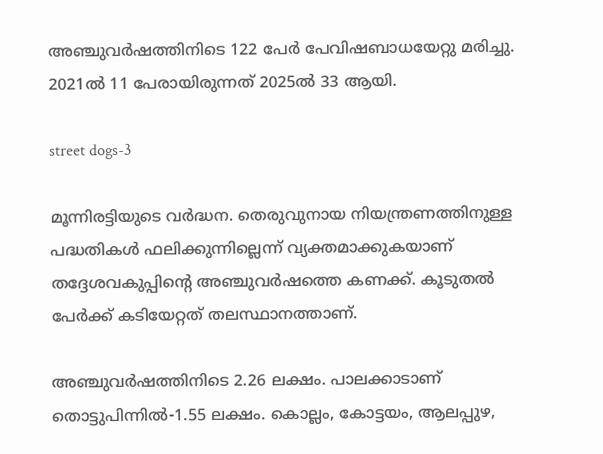അഞ്ചുവർഷത്തിനിടെ 122 പേർ പേവിഷബാധയേറ്റു മരിച്ചു. 2021ൽ 11 പേരായിരുന്നത് 2025ൽ 33 ആയി.

street dogs-3

മൂന്നിരട്ടിയുടെ വർദ്ധന. തെരുവുനായ നിയന്ത്രണത്തിനുള്ള പദ്ധതികൾ ഫലിക്കുന്നില്ലെന്ന് വ്യക്തമാക്കുകയാണ് തദ്ദേശവകുപ്പിന്റെ അഞ്ചുവർ‌ഷത്തെ കണക്ക്. കൂടുതൽ പേർക്ക് കടിയേറ്റത് തലസ്ഥാനത്താണ്.

അഞ്ചുവർഷത്തിനിടെ 2.26 ലക്ഷം. പാലക്കാടാണ് തൊട്ടുപിന്നിൽ-1.55 ലക്ഷം. കൊല്ലം, കോട്ടയം, ആലപ്പുഴ,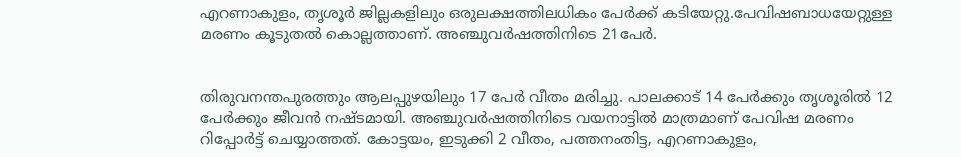എറണാകുളം, തൃശൂർ ജില്ലകളിലും ഒരുലക്ഷത്തിലധികം പേർക്ക് കടിയേറ്റു.പേവിഷബാധയേറ്റുള്ള മരണം കൂടുതൽ കൊല്ലത്താണ്. അഞ്ചുവർഷത്തിനിടെ 21പേർ.


തിരുവനന്തപുരത്തും ആലപ്പുഴയിലും 17 പേർ വീതം മരിച്ചു. പാലക്കാട് 14 പേർക്കും തൃശൂരിൽ 12 പേർക്കും ജീവൻ നഷ്ടമായി. അഞ്ചുവർഷത്തിനിടെ വയനാട്ടിൽ മാത്രമാണ് പേവിഷ മരണം റിപ്പോർട്ട് ചെയ്യാത്തത്. കോട്ടയം, ഇടുക്കി 2 വീതം, പത്തനംതിട്ട, എറണാകുളം,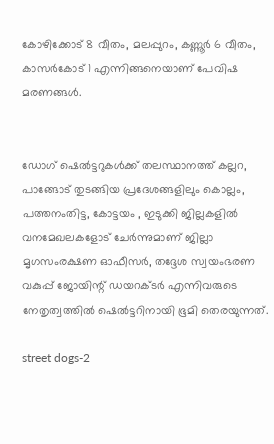കോഴിക്കോട് 8 വീതം, മലപ്പുറം, കണ്ണൂർ 6 വീതം, കാസർകോട് 1 എന്നിങ്ങനെയാണ് പേവിഷ മരണങ്ങൾ.


ഡോഗ് ഷെൽട്ടറുകൾക്ക് തലസ്ഥാനത്ത് കല്ലറ, പാങ്ങോട് തുടങ്ങിയ പ്രദേശങ്ങളിലും കൊല്ലം, പത്തനംതിട്ട, കോട്ടയം , ഇടുക്കി ജില്ലകളിൽ വനമേഖലകളോട് ചേർന്നുമാണ് ജില്ലാ മൃഗസംരക്ഷണ ഓഫീസർ, തദ്ദേശ സ്വയംഭരണ വകുപ്പ് ജോയിന്റ് ഡയറക്ടർ എന്നിവരുടെ നേതൃത്വത്തിൽ ഷെൽട്ടറിനായി ഭൂമി തെരയുന്നത്.

street dogs-2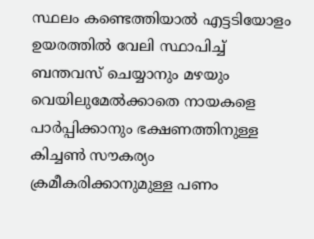സ്ഥലം കണ്ടെത്തിയാൽ എട്ടടിയോളം ഉയരത്തിൽ വേലി സ്ഥാപിച്ച് ബന്തവസ് ചെയ്യാനും മഴയും വെയിലുമേൽക്കാതെ നായകളെ പാർപ്പിക്കാനും ഭക്ഷണത്തിനുള്ള കിച്ചൺ സൗകര്യം ക്രമീകരിക്കാനുമുള്ള പണം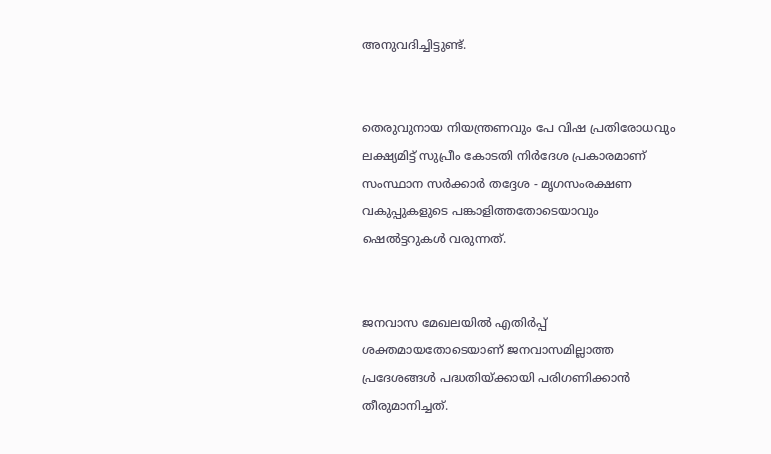അനുവദിച്ചിട്ടുണ്ട്.


തെരുവുനായ നിയന്ത്രണവും പേ വിഷ പ്രതിരോധവും ലക്ഷ്യമിട്ട് സുപ്രീം കോടതി നിർദേശ പ്രകാരമാണ് സംസ്ഥാന സർക്കാർ തദ്ദേശ - മൃഗസംരക്ഷണ വകുപ്പുകളുടെ പങ്കാളിത്തതോടെയാവും ഷെൽട്ടറുകൾ വരുന്നത്.


ജനവാസ മേഖലയിൽ എതിർപ്പ് ശക്തമായതോടെയാണ് ജനവാസമില്ലാത്ത പ്രദേശങ്ങൾ പദ്ധതിയ്ക്കായി പരിഗണിക്കാൻ തീരുമാനിച്ചത്.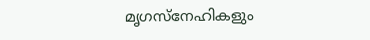മൃഗസ്നേഹികളും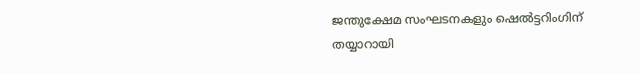ജന്തുക്ഷേമ സംഘടനകളും ഷെൽട്ടറിംഗിന് തയ്യാറായി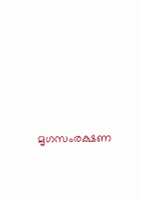മൃഗസംരക്ഷണ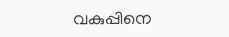വകുപ്പിനെ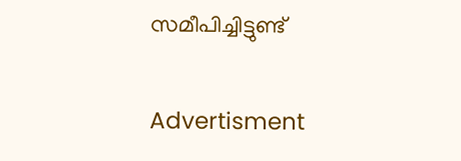സമീപിച്ചിട്ടുണ്ട്

Advertisment